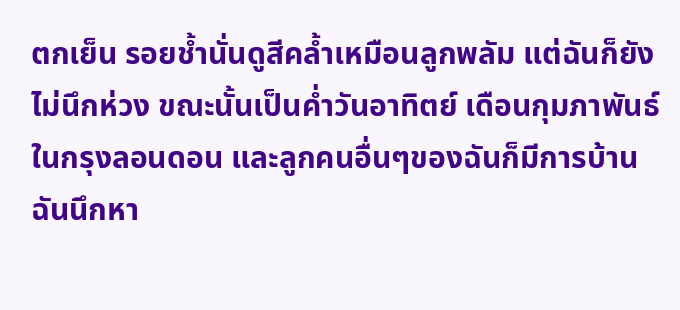ตกเย็น รอยช้ำนั่นดูสีคล้ำเหมือนลูกพลัม แต่ฉันก็ยังไม่นึกห่วง ขณะนั้นเป็นค่ำวันอาทิตย์ เดือนกุมภาพันธ์ในกรุงลอนดอน และลูกคนอื่นๆของฉันก็มีการบ้าน ฉันนึกหา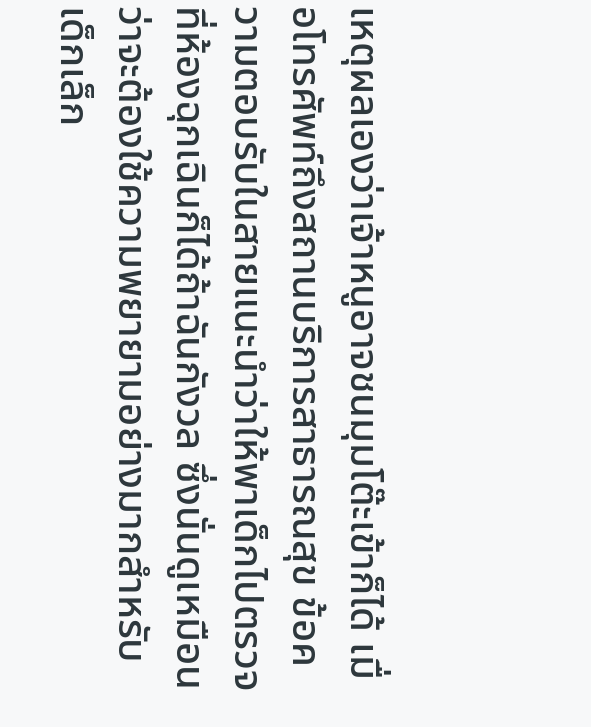เหตุผลเองว่าเจ้าหนูอาจชนมุมโต๊ะเข้าก็ได้ เมื่อโทรศัพท์ถึงสถานบริการสาธารณสุข ข้อความตอบรับในสายแนะนำว่าให้พาเด็กไปตรวจที่ห้องฉุกเฉินก็ได้ถ้าฉันกังวล ซึ่งนั่นดูเหมือนว่าจะต้องใช้ความพยายามอย่างมากสำหรับเด็กเล็ก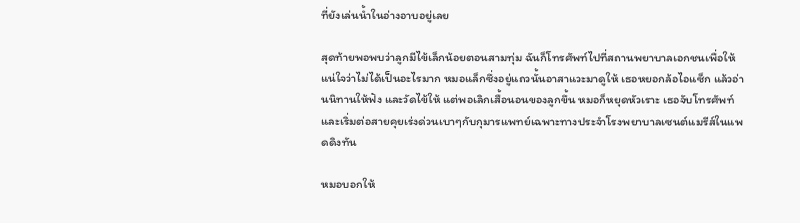ที่ยังเล่นน้ำในอ่างอาบอยู่เลย

สุดท้ายพอพบว่าลูกมีไข้เล็กน้อยตอนสามทุ่ม ฉันก็โทรศัพท์ไปที่สถานพยาบาลเอกชนเพื่อให้แน่ใจว่าไม่ได้เป็นอะไรมาก หมอแล็กซึ่งอยู่แถวนั้นอาสาแวะมาดูให้ เธอหยอกล้อไอแซ็ก แล้วอ่านนิทานให้ฟัง และวัดไข้ให้ แต่พอเลิกเสื้อนอนของลูกขึ้น หมอก็หยุดหัวเราะ เธอจับโทรศัพท์และเริ่มต่อสายคุยเร่งด่วนเบาๆกับกุมารแพทย์เฉพาะทางประจำโรงพยาบาลเซนต์แมรีส์ในแพดดิงทัน

หมอบอกให้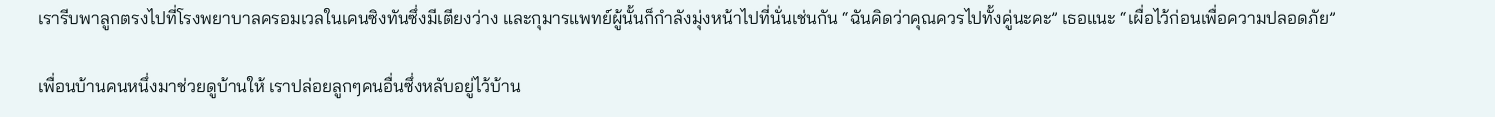เรารีบพาลูกตรงไปที่โรงพยาบาลครอมเวลในเคนซิงทันซึ่งมีเตียงว่าง และกุมารแพทย์ผู้นั้นก็กำลังมุ่งหน้าไปที่นั่นเช่นกัน “ฉันคิดว่าคุณควรไปทั้งคู่นะคะ” เธอแนะ “เผื่อไว้ก่อนเพื่อความปลอดภัย”

เพื่อนบ้านคนหนึ่งมาช่วยดูบ้านให้ เราปล่อยลูกๆคนอื่นซึ่งหลับอยู่ไว้บ้าน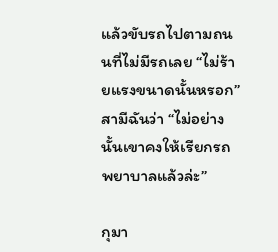แล้วขับรถไปตามถนนที่ไม่มีรถเลย “ไม่ร้ายแรงขนาดนั้นหรอก” สามีฉันว่า “ไม่อย่างนั้นเขาคงให้เรียกรถพยาบาลแล้วล่ะ”

กุมา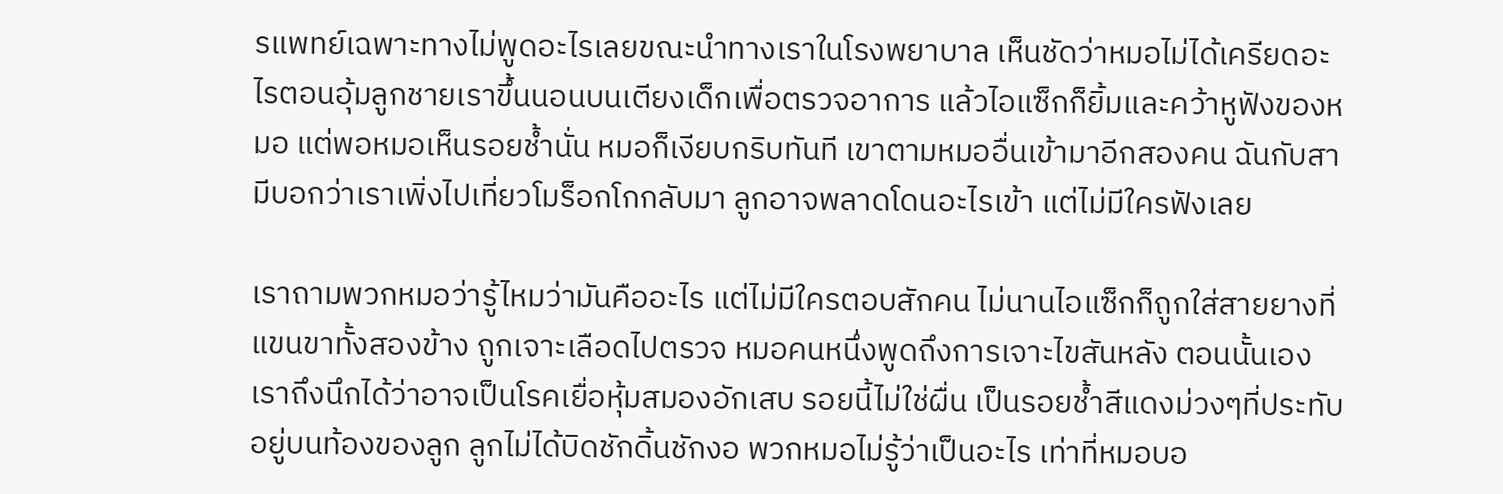รแพทย์เฉพาะทางไม่พูดอะไรเลยขณะนำทางเราในโรงพยาบาล เห็นชัดว่าหมอไม่ได้เครียดอะไรตอนอุ้มลูกชายเราขึ้นนอนบนเตียงเด็กเพื่อตรวจอาการ แล้วไอแซ็กก็ยิ้มและคว้าหูฟังของหมอ แต่พอหมอเห็นรอยช้ำนั่น หมอก็เงียบกริบทันที เขาตามหมออื่นเข้ามาอีกสองคน ฉันกับสามีบอกว่าเราเพิ่งไปเที่ยวโมร็อกโกกลับมา ลูกอาจพลาดโดนอะไรเข้า แต่ไม่มีใครฟังเลย

เราถามพวกหมอว่ารู้ไหมว่ามันคืออะไร แต่ไม่มีใครตอบสักคน ไม่นานไอแซ็กก็ถูกใส่สายยางที่แขนขาทั้งสองข้าง ถูกเจาะเลือดไปตรวจ หมอคนหนึ่งพูดถึงการเจาะไขสันหลัง ตอนนั้นเองเราถึงนึกได้ว่าอาจเป็นโรคเยื่อหุ้มสมองอักเสบ รอยนี้ไม่ใช่ผื่น เป็นรอยช้ำสีแดงม่วงๆที่ประทับอยู่บนท้องของลูก ลูกไม่ได้บิดชักดิ้นชักงอ พวกหมอไม่รู้ว่าเป็นอะไร เท่าที่หมอบอ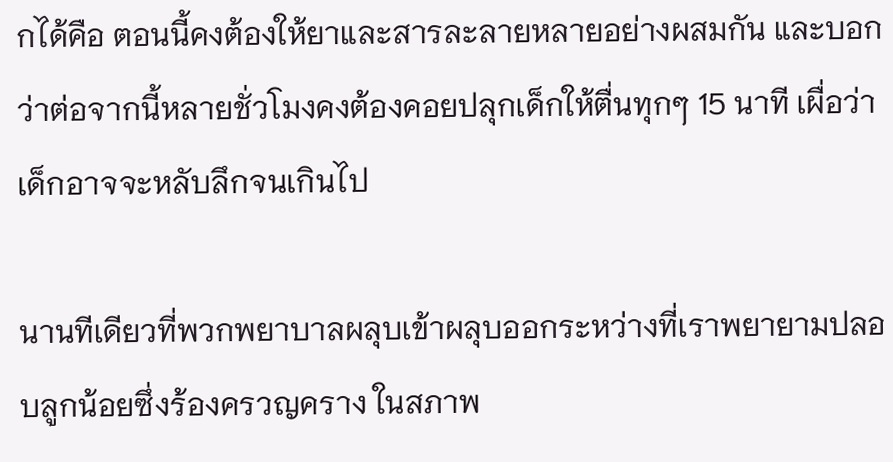กได้คือ ตอนนี้คงต้องให้ยาและสารละลายหลายอย่างผสมกัน และบอกว่าต่อจากนี้หลายชั่วโมงคงต้องคอยปลุกเด็กให้ตื่นทุกๆ 15 นาที เผื่อว่าเด็กอาจจะหลับลึกจนเกินไป

นานทีเดียวที่พวกพยาบาลผลุบเข้าผลุบออกระหว่างที่เราพยายามปลอบลูกน้อยซึ่งร้องครวญคราง ในสภาพ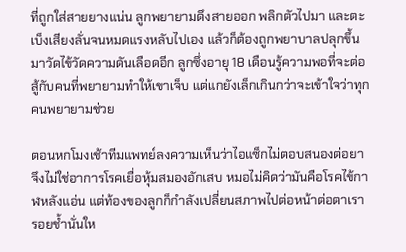ที่ถูกใส่สายยางแน่น ลูกพยายามดึงสายออก พลิกตัวไปมา และตะเบ็งเสียงลั่นจนหมดแรงหลับไปเอง แล้วก็ต้องถูกพยาบาลปลุกขึ้นมาวัดไข้วัดความดันเลือดอีก ลูกซึ่งอายุ 18 เดือนรู้ความพอที่จะต่อสู้กับคนที่พยายามทำให้เขาเจ็บ แต่แกยังเล็กเกินกว่าจะเข้าใจว่าทุกคนพยายามช่วย

ตอนหกโมงเช้าทีมแพทย์ลงความเห็นว่าไอแซ็กไม่ตอบสนองต่อยา จึงไม่ใช่อาการโรคเยื่อหุ้มสมองอักเสบ หมอไม่คิดว่ามันคือโรคไข้กาฬหลังแอ่น แต่ท้องของลูกก็กำลังเปลี่ยนสภาพไปต่อหน้าต่อตาเรา รอยช้ำนั่นให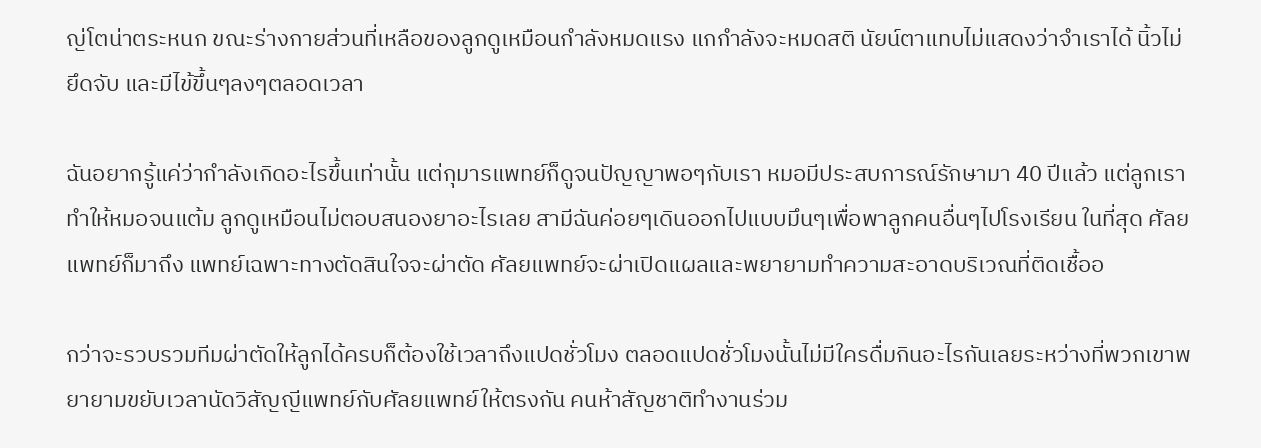ญ่โตน่าตระหนก ขณะร่างกายส่วนที่เหลือของลูกดูเหมือนกำลังหมดแรง แกกำลังจะหมดสติ นัยน์ตาแทบไม่แสดงว่าจำเราได้ นิ้วไม่ยึดจับ และมีไข้ขึ้นๆลงๆตลอดเวลา

ฉันอยากรู้แค่ว่ากำลังเกิดอะไรขึ้นเท่านั้น แต่กุมารแพทย์ก็ดูจนปัญญาพอๆกับเรา หมอมีประสบการณ์รักษามา 40 ปีแล้ว แต่ลูกเราทำให้หมอจนแต้ม ลูกดูเหมือนไม่ตอบสนองยาอะไรเลย สามีฉันค่อยๆเดินออกไปแบบมึนๆเพื่อพาลูกคนอื่นๆไปโรงเรียน ในที่สุด ศัลยแพทย์ก็มาถึง แพทย์เฉพาะทางตัดสินใจจะผ่าตัด ศัลยแพทย์จะผ่าเปิดแผลและพยายามทำความสะอาดบริเวณที่ติดเชื้ออ

กว่าจะรวบรวมทีมผ่าตัดให้ลูกได้ครบก็ต้องใช้เวลาถึงแปดชั่วโมง ตลอดแปดชั่วโมงนั้นไม่มีใครดื่มกินอะไรกันเลยระหว่างที่พวกเขาพยายามขยับเวลานัดวิสัญญีแพทย์กับศัลยแพทย์ให้ตรงกัน คนห้าสัญชาติทำงานร่วม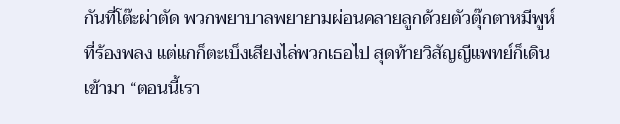กันที่โต๊ะผ่าตัด พวกพยาบาลพยายามผ่อนคลายลูกด้วยตัวตุ๊กตาหมีพูห์ที่ร้องพลง แต่แกก็ตะเบ็งเสียงไล่พวกเธอไป สุดท้ายวิสัญญีแพทย์ก็เดินเข้ามา “ตอนนี้เรา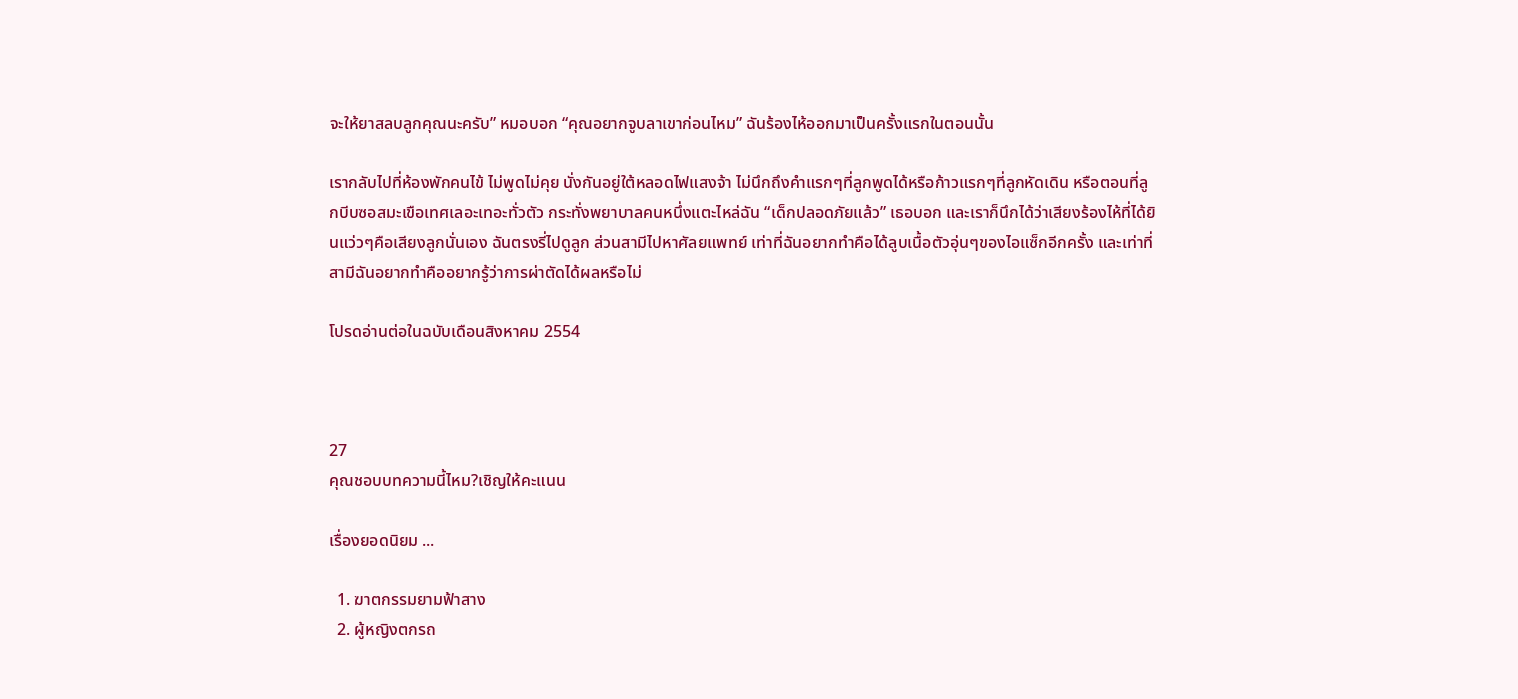จะให้ยาสลบลูกคุณนะครับ” หมอบอก “คุณอยากจูบลาเขาก่อนไหม” ฉันร้องไห้ออกมาเป็นครั้งแรกในตอนนั้น

เรากลับไปที่ห้องพักคนไข้ ไม่พูดไม่คุย นั่งกันอยู่ใต้หลอดไฟแสงจ้า ไม่นึกถึงคำแรกๆที่ลูกพูดได้หรือก้าวแรกๆที่ลูกหัดเดิน หรือตอนที่ลูกบีบซอสมะเขือเทศเลอะเทอะทั่วตัว กระทั่งพยาบาลคนหนึ่งแตะไหล่ฉัน “เด็กปลอดภัยแล้ว” เธอบอก และเราก็นึกได้ว่าเสียงร้องไห้ที่ได้ยินแว่วๆคือเสียงลูกนั่นเอง ฉันตรงรี่ไปดูลูก ส่วนสามีไปหาศัลยแพทย์ เท่าที่ฉันอยากทำคือได้ลูบเนื้อตัวอุ่นๆของไอแซ็กอีกครั้ง และเท่าที่สามีฉันอยากทำคืออยากรู้ว่าการผ่าตัดได้ผลหรือไม่

โปรดอ่านต่อในฉบับเดือนสิงหาคม 2554



27
คุณชอบบทความนี้ไหม?เชิญให้คะแนน

เรื่องยอดนิยม ...

  1. ฆาตกรรมยามฟ้าสาง
  2. ผู้หญิงตกรถ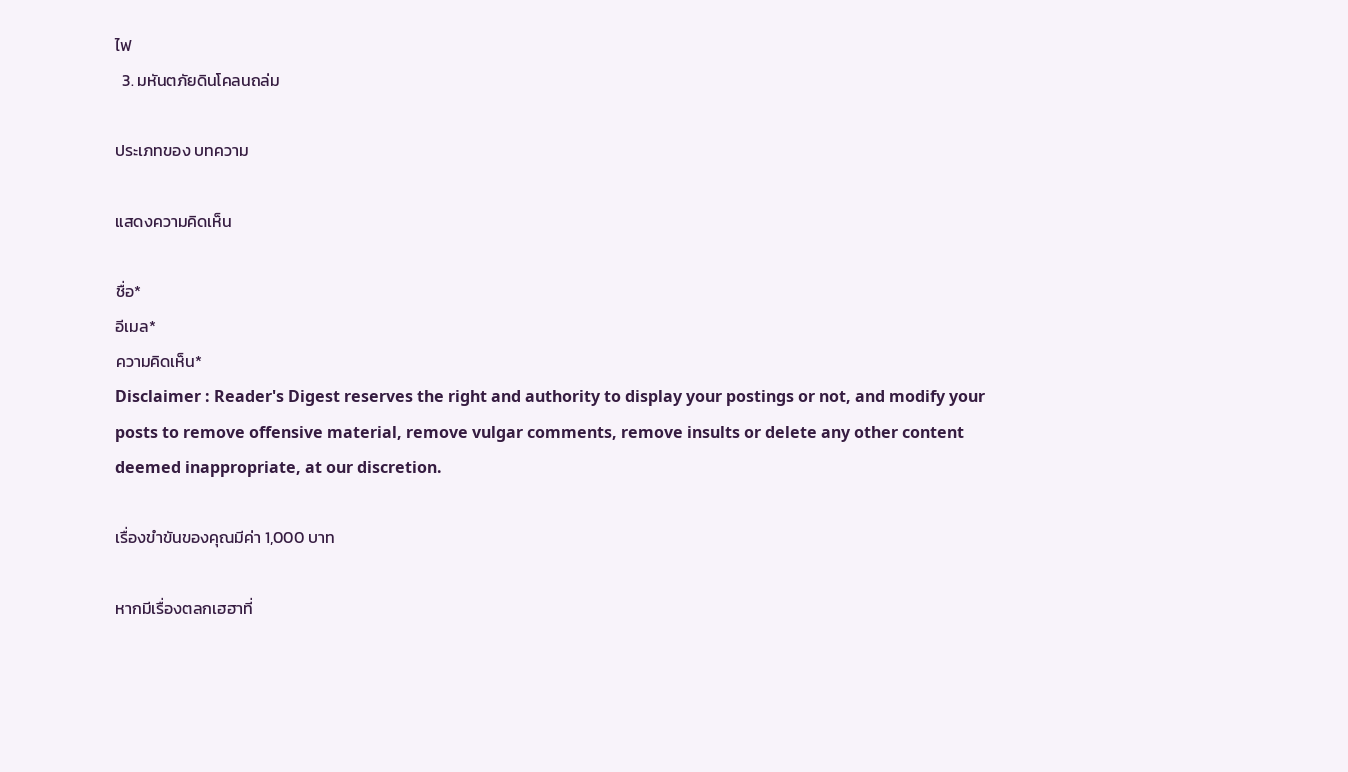ไฟ
  3. มหันตภัยดินโคลนถล่ม

ประเภทของ บทความ

แสดงความคิดเห็น

ชื่อ*
อีเมล*
ความคิดเห็น*
Disclaimer : Reader's Digest reserves the right and authority to display your postings or not, and modify your posts to remove offensive material, remove vulgar comments, remove insults or delete any other content deemed inappropriate, at our discretion.

เรื่องขำขันของคุณมีค่า 1,000 บาท

หากมีเรื่องตลกเฮฮาที่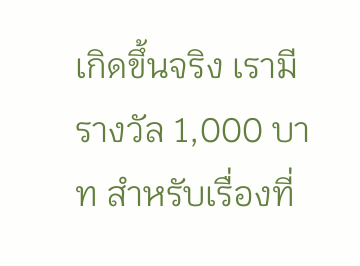เกิดขึ้นจริง เรามีรางวัล 1,000 บาท สำหรับเรื่องที่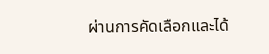ผ่านการคัดเลือกและได้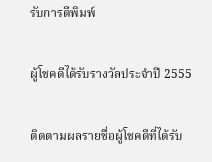รับการตีพิมพ์

ผู้โชคดีได้รับรางวัลประจำปี 2555

ติดตามผลรายชื่อผู้โชคดีที่ได้รับ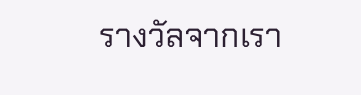รางวัลจากเรา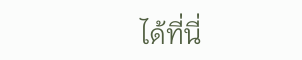ได้ที่นี่